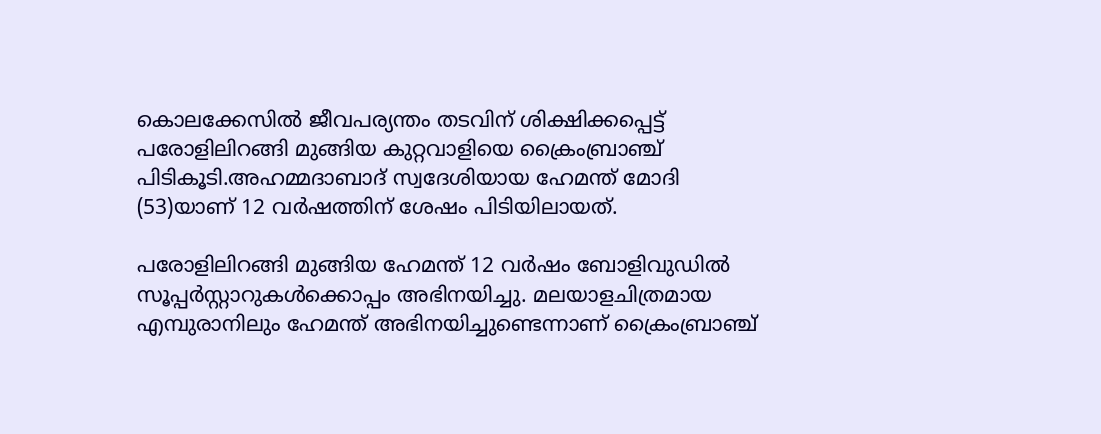കൊലക്കേസില്‍ ജീവപര്യന്തം തടവിന് ശിക്ഷിക്കപ്പെട്ട് പരോളിലിറങ്ങി മുങ്ങിയ കുറ്റവാളിയെ ക്രൈംബ്രാഞ്ച് പിടികൂടി.അഹമ്മദാബാദ് സ്വദേശിയായ ഹേമന്ത് മോദി (53)യാണ് 12 വർഷത്തിന് ശേഷം പിടിയിലായത്.

പരോളിലിറങ്ങി മുങ്ങിയ ഹേമന്ത് 12 വർഷം ബോളിവുഡില്‍ സൂപ്പർസ്റ്റാറുകള്‍ക്കൊപ്പം അഭിനയിച്ചു. മലയാളചിത്രമായ എമ്പുരാനിലും ഹേമന്ത് അഭിനയിച്ചുണ്ടെന്നാണ് ക്രൈംബ്രാഞ്ച്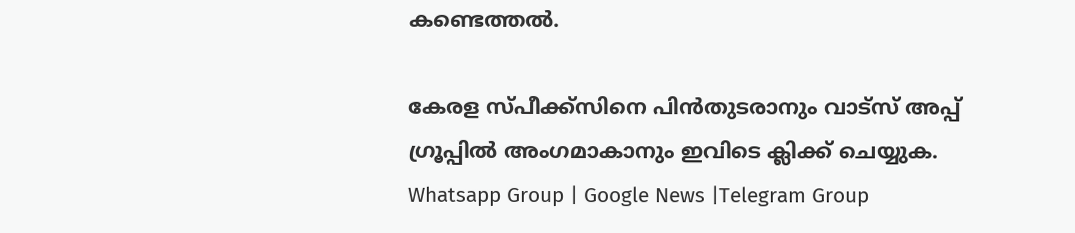കണ്ടെത്തല്‍.

കേരള സ്പീക്ക്സിനെ പിൻതുടരാനും വാട്സ് അപ്പ് ഗ്രൂപ്പിൽ അംഗമാകാനും ഇവിടെ ക്ലിക്ക് ചെയ്യുക. Whatsapp Group | Google News |Telegram Group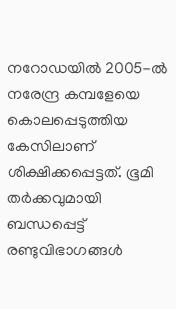നറോഡയില്‍ 2005-ല്‍ നരേന്ദ്ര കമ്പളേയെ കൊലപ്പെടുത്തിയ കേസിലാണ് ശിക്ഷിക്കപ്പെട്ടത്. ഭൂമി തർക്കവുമായി ബന്ധപ്പെട്ട് രണ്ടുവിഭാഗങ്ങള്‍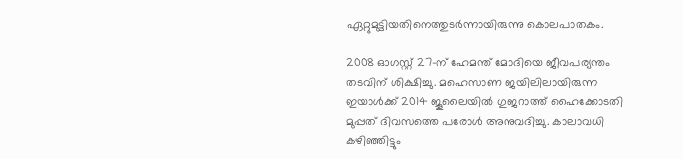ഏറ്റുമുട്ടിയതിനെത്തുടർന്നായിരുന്നു കൊലപാതകം.

2008 ഓഗസ്റ്റ് 27-ന് ഹേമന്ത് മോദിയെ ജീവപര്യന്തം തടവിന് ശിക്ഷിച്ചു. മഹെസാണ ജയിലിലായിരുന്ന ഇയാള്‍ക്ക് 2014 ജൂലൈയില്‍ ഗുജറാത്ത് ഹൈക്കോടതി മുപ്പത് ദിവസത്തെ പരോള്‍ അനുവദിച്ചു. കാലാവധി കഴിഞ്ഞിട്ടും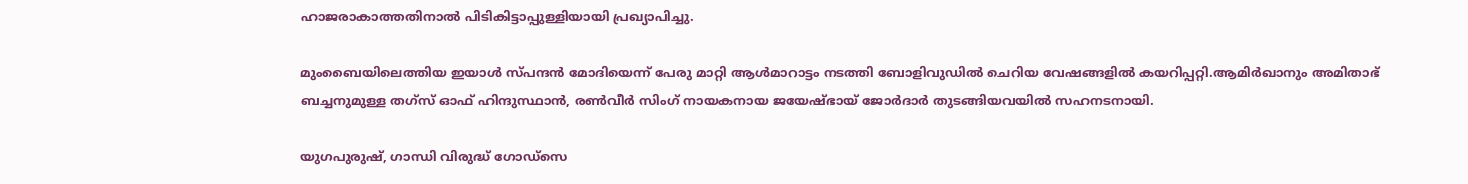ഹാജരാകാത്തതിനാല്‍ പിടികിട്ടാപ്പുള്ളിയായി പ്രഖ്യാപിച്ചു.

മുംബൈയിലെത്തിയ ഇയാള്‍ സ്പന്ദൻ മോദിയെന്ന് പേരു മാറ്റി ആള്‍മാറാട്ടം നടത്തി ബോളിവുഡില്‍ ചെറിയ വേഷങ്ങളില്‍ കയറിപ്പറ്റി.ആമിർഖാനും അമിതാഭ് ബച്ചനുമുള്ള തഗ്സ് ഓഫ് ഹിന്ദുസ്ഥാൻ, രണ്‍വീർ സിംഗ് നായകനായ ജയേഷ്ഭായ് ജോർദാർ തുടങ്ങിയവയില്‍ സഹനടനായി.

യുഗപുരുഷ്, ഗാന്ധി വിരുദ്ധ് ഗോഡ്സെ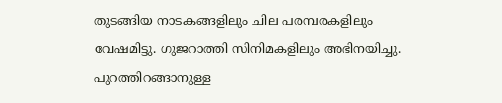തുടങ്ങിയ നാടകങ്ങളിലും ചില പരമ്പരകളിലും വേഷമിട്ടു. ഗുജറാത്തി സിനിമകളിലും അഭിനയിച്ചു. പുറത്തിറങ്ങാനുള്ള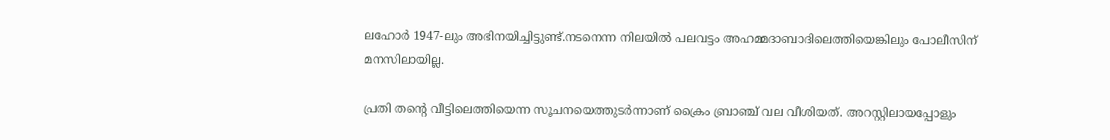ലഹോർ 1947-ലും അഭിനയിച്ചിട്ടുണ്ട്.നടനെന്ന നിലയില്‍ പലവട്ടം അഹമ്മദാബാദിലെത്തിയെങ്കിലും പോലീസിന് മനസിലായില്ല.

പ്രതി തന്റെ വീട്ടിലെത്തിയെന്ന സൂചനയെത്തുടർന്നാണ് ക്രൈം ബ്രാഞ്ച് വല വീശിയത്. അറസ്റ്റിലായപ്പോളും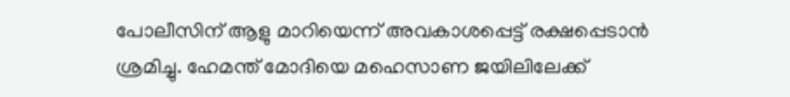പോലീസിന് ആളു മാറിയെന്ന് അവകാശപ്പെട്ട് രക്ഷപ്പെടാൻ ശ്രമിച്ചു. ഹേമന്ത് മോദിയെ മഹെസാണ ജയിലിലേക്ക്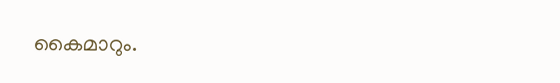കൈമാറും.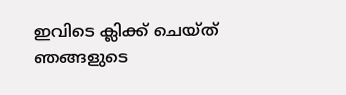ഇവിടെ ക്ലിക്ക് ചെയ്ത് ഞങ്ങളുടെ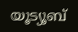യൂട്യൂബ്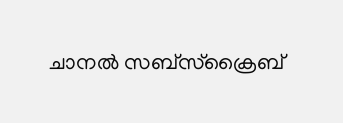ചാനൽ സബ്സ്ക്രൈബ്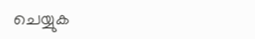ചെയ്യുക